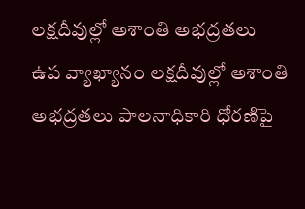లక్షదీవుల్లో అశాంతి అభద్రతలు
ఉప వ్యాఖ్యానం లక్షదీవుల్లో అశాంతి అభద్రతలు పాలనాధికారి ధోరణిపై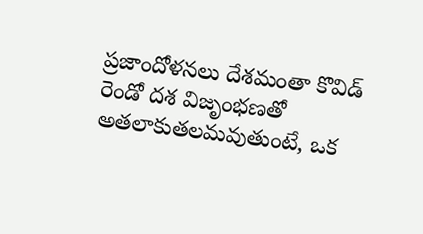ప్రజాందోళనలు దేశమంతా కొవిడ్ రెండో దశ విజృంభణతో అతలాకుతలమవుతుంటే, ఒక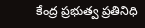కేంద్ర ప్రభుత్వ ప్రతినిధి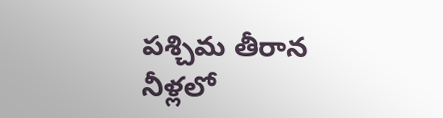పశ్చిమ తీరాన నీళ్లలో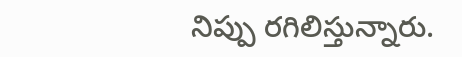నిప్పు రగిలిస్తున్నారు.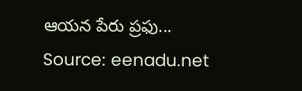ఆయన పేరు ప్రఫు...
Source: eenadu.net